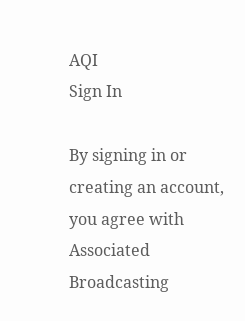AQI
Sign In

By signing in or creating an account, you agree with Associated Broadcasting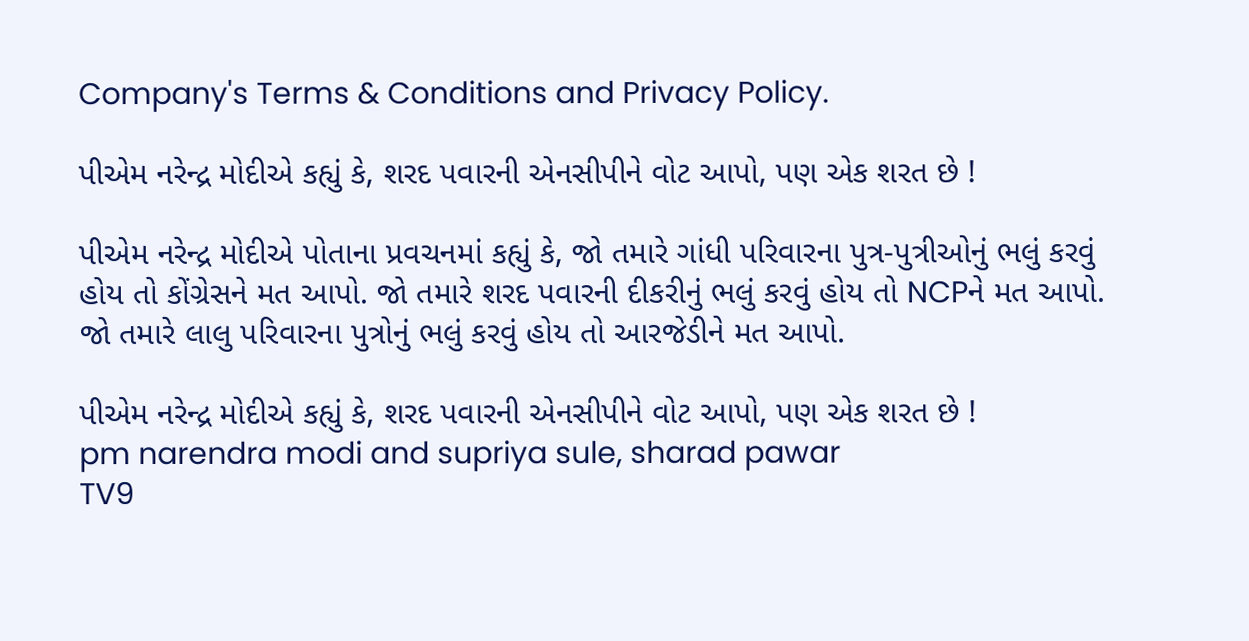Company's Terms & Conditions and Privacy Policy.

પીએમ નરેન્દ્ર મોદીએ કહ્યું કે, શરદ પવારની એનસીપીને વોટ આપો, પણ એક શરત છે !

પીએમ નરેન્દ્ર મોદીએ પોતાના પ્રવચનમાં કહ્યું કે, જો તમારે ગાંધી પરિવારના પુત્ર-પુત્રીઓનું ભલું કરવું હોય તો કોંગ્રેસને મત આપો. જો તમારે શરદ પવારની દીકરીનું ભલું કરવું હોય તો NCPને મત આપો. જો તમારે લાલુ પરિવારના પુત્રોનું ભલું કરવું હોય તો આરજેડીને મત આપો.

પીએમ નરેન્દ્ર મોદીએ કહ્યું કે, શરદ પવારની એનસીપીને વોટ આપો, પણ એક શરત છે !
pm narendra modi and supriya sule, sharad pawar
TV9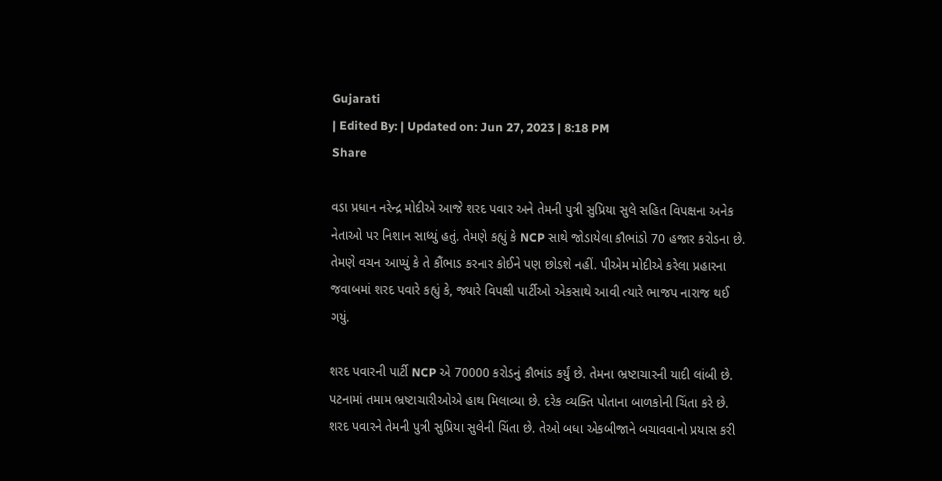Gujarati
| Edited By: | Updated on: Jun 27, 2023 | 8:18 PM
Share

વડા પ્રધાન નરેન્દ્ર મોદીએ આજે શરદ પવાર અને તેમની પુત્રી સુપ્રિયા સુલે સહિત વિપક્ષના અનેક નેતાઓ પર નિશાન સાધ્યું હતું. તેમણે કહ્યું કે NCP સાથે જોડાયેલા કૌભાંડો 70 હજાર કરોડના છે. તેમણે વચન આપ્યું કે તે કૌંભાડ કરનાર કોઈને પણ છોડશે નહીં. પીએમ મોદીએ કરેલા પ્રહારના જવાબમાં શરદ પવારે કહ્યું કે, જ્યારે વિપક્ષી પાર્ટીઓ એકસાથે આવી ત્યારે ભાજપ નારાજ થઈ ગયું.

શરદ પવારની પાર્ટી NCP એ 70000 કરોડનું કૌભાંડ કર્યું છે. તેમના ભ્રષ્ટાચારની યાદી લાંબી છે. પટનામાં તમામ ભ્રષ્ટાચારીઓએ હાથ મિલાવ્યા છે. દરેક વ્યક્તિ પોતાના બાળકોની ચિંતા કરે છે. શરદ પવારને તેમની પુત્રી સુપ્રિયા સુલેની ચિંતા છે. તેઓ બધા એકબીજાને બચાવવાનો પ્રયાસ કરી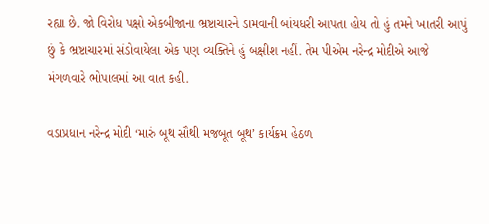રહ્યા છે. જો વિરોધ પક્ષો એકબીજાના ભ્રષ્ટાચારને ડામવાની બાંયધરી આપતા હોય તો હું તમને ખાતરી આપું છું કે ભ્રષ્ટાચારમાં સંડોવાયેલા એક પણ વ્યક્તિને હું બક્ષીશ નહીં. તેમ પીએમ નરેન્દ્ર મોદીએ આજે મંગળવારે ભોપાલમાં આ વાત કહી.

વડાપ્રધાન નરેન્દ્ર મોદી ‘મારું બૂથ સૌથી મજબૂત બૂથ’ કાર્યક્રમ હેઠળ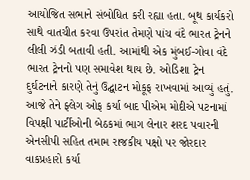આયોજિત સભાને સંબોધિત કરી રહ્યા હતા. બૂથ કાર્યકરો સાથે વાતચીત કરવા ઉપરાંત તેમણે પાંચ વંદે ભારત ટ્રેનને લીલી ઝંડી બતાવી હતી. આમાંથી એક મુંબઈ-ગોવા વંદે ભારત ટ્રેનનો પણ સમાવેશ થાય છે. ઓડિશા ટ્રેન દુર્ઘટનાને કારણે તેનું ઉદ્ઘાટન મોકૂફ રાખવામાં આવ્યું હતું. આજે તેને ફ્લેગ ઓફ કર્યા બાદ પીએમ મોદીએ પટનામાં વિપક્ષી પાર્ટીઓની બેઠકમાં ભાગ લેનાર શરદ પવારની એનસીપી સહિત તમામ રાજકીય પક્ષો પર જોરદાર વાકપ્રહારો કર્યા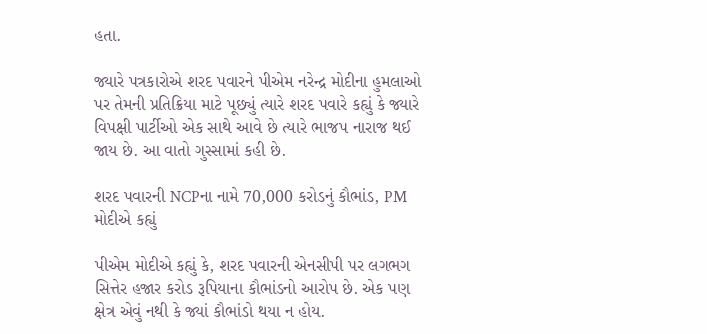હતા.

જ્યારે પત્રકારોએ શરદ પવારને પીએમ નરેન્દ્ર મોદીના હુમલાઓ પર તેમની પ્રતિક્રિયા માટે પૂછ્યું ત્યારે શરદ પવારે કહ્યું કે જ્યારે વિપક્ષી પાર્ટીઓ એક સાથે આવે છે ત્યારે ભાજપ નારાજ થઈ જાય છે. આ વાતો ગુસ્સામાં કહી છે.

શરદ પવારની NCPના નામે 70,000 કરોડનું કૌભાંડ, PM મોદીએ કહ્યું

પીએમ મોદીએ કહ્યું કે, શરદ પવારની એનસીપી પર લગભગ સિત્તેર હજાર કરોડ રૂપિયાના કૌભાંડનો આરોપ છે. એક પણ ક્ષેત્ર એવું નથી કે જ્યાં કૌભાંડો થયા ન હોય.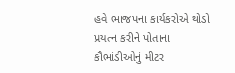હવે ભાજપના કાર્યકરોએ થોડો પ્રયત્ન કરીને પોતાના કૌભાંડીઓનું મીટર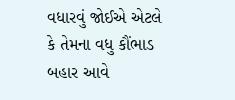વધારવું જોઈએ એટલે કે તેમના વધુ કૌંભાડ બહાર આવે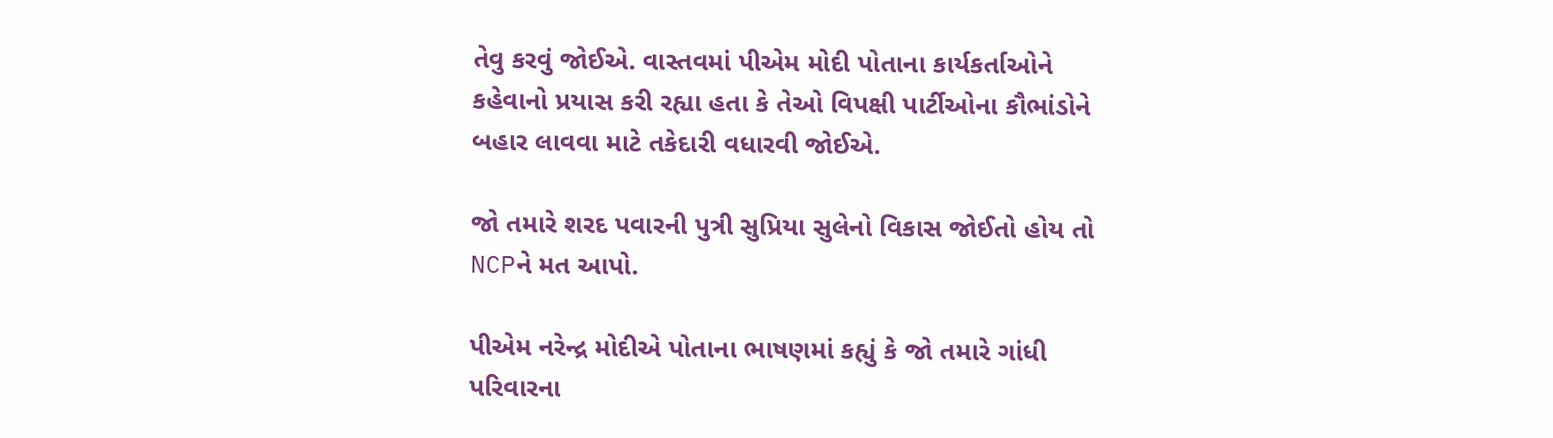તેવુ કરવું જોઈએ. વાસ્તવમાં પીએમ મોદી પોતાના કાર્યકર્તાઓને કહેવાનો પ્રયાસ કરી રહ્યા હતા કે તેઓ વિપક્ષી પાર્ટીઓના કૌભાંડોને બહાર લાવવા માટે તકેદારી વધારવી જોઈએ.

જો તમારે શરદ પવારની પુત્રી સુપ્રિયા સુલેનો વિકાસ જોઈતો હોય તો NCPને મત આપો.

પીએમ નરેન્દ્ર મોદીએ પોતાના ભાષણમાં કહ્યું કે જો તમારે ગાંધી પરિવારના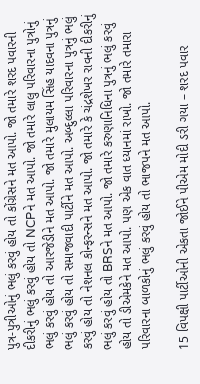પુત્ર-પુત્રીઓનું ભલું કરવું હોય તો કોંગ્રેસને મત આપો. જો તમારે શરદ પવારની દીકરીનું ભલું કરવું હોય તો NCPને મત આપો. જો તમારે લાલુ પરિવારના પુત્રોનું ભલું કરવું હોય તો આરજેડીને મત આપો. જો તમારે મુલાયમ સિંહ યાદવના પુત્રનું ભલું કરવું હોય તો સમાજવાદી પાર્ટીને મત આપો. અબ્દુલ્લા પરિવારના પુત્રનું ભલું કરવું હોય તો નેશનલ કોન્ફરન્સને મત આપો. જો તમારે કે ચંદ્રશેખર રાવની દીકરીનું ભલું કરવું હોય તો BRSને મત આપો. જો તમારે કરુણાનિધિના પુત્રનું ભલું કરવું હોય તો ડીએમકેને મત આપો. પણ એક વાત ધ્યાનમાં રાખો. જો તમારે તમારા પરિવારના બાળકોનું ભલું કરવું હોય તો ભાજપને મત આપો.

15 વિપક્ષી પાર્ટીઓની એકતા જોઈને પીએમ મોદી ડરી ગયા – શરદ પવાર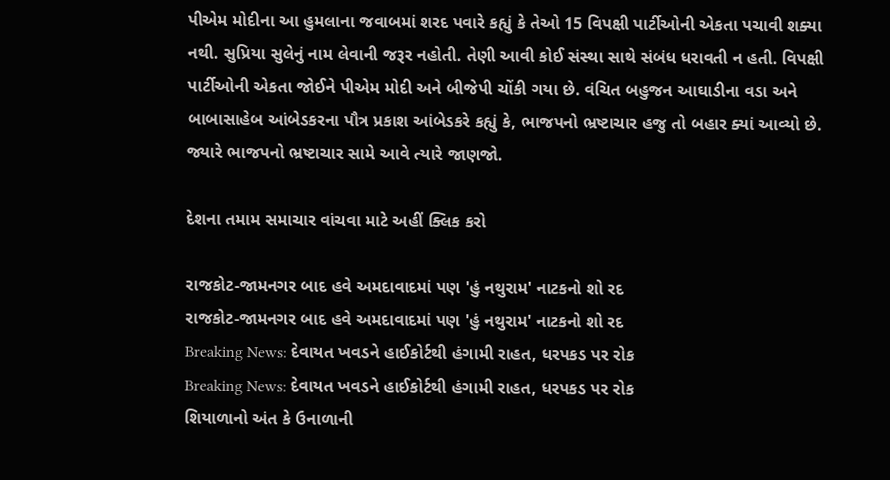પીએમ મોદીના આ હુમલાના જવાબમાં શરદ પવારે કહ્યું કે તેઓ 15 વિપક્ષી પાર્ટીઓની એકતા પચાવી શક્યા નથી. સુપ્રિયા સુલેનું નામ લેવાની જરૂર નહોતી. તેણી આવી કોઈ સંસ્થા સાથે સંબંધ ધરાવતી ન હતી. વિપક્ષી પાર્ટીઓની એકતા જોઈને પીએમ મોદી અને બીજેપી ચોંકી ગયા છે. વંચિત બહુજન આઘાડીના વડા અને બાબાસાહેબ આંબેડકરના પૌત્ર પ્રકાશ આંબેડકરે કહ્યું કે, ભાજપનો ભ્રષ્ટાચાર હજુ તો બહાર ક્યાં આવ્યો છે. જ્યારે ભાજપનો ભ્રષ્ટાચાર સામે આવે ત્યારે જાણજો.

દેશના તમામ સમાચાર વાંચવા માટે અહીં ક્લિક કરો

રાજકોટ-જામનગર બાદ હવે અમદાવાદમાં પણ 'હું નથુરામ' નાટકનો શો રદ
રાજકોટ-જામનગર બાદ હવે અમદાવાદમાં પણ 'હું નથુરામ' નાટકનો શો રદ
Breaking News: દેવાયત ખવડને હાઈકોર્ટથી હંગામી રાહત, ધરપકડ પર રોક
Breaking News: દેવાયત ખવડને હાઈકોર્ટથી હંગામી રાહત, ધરપકડ પર રોક
શિયાળાનો અંત કે ઉનાળાની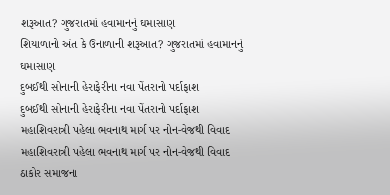શરૂઆત? ગુજરાતમાં હવામાનનું ઘમાસાણ
શિયાળાનો અંત કે ઉનાળાની શરૂઆત? ગુજરાતમાં હવામાનનું ઘમાસાણ
દુબઈથી સોનાની હેરાફેરીના નવા પેંતરાનો પર્દાફાશ
દુબઈથી સોનાની હેરાફેરીના નવા પેંતરાનો પર્દાફાશ
મહાશિવરાત્રી પહેલા ભવનાથ માર્ગ પર નોન-વેજથી વિવાદ
મહાશિવરાત્રી પહેલા ભવનાથ માર્ગ પર નોન-વેજથી વિવાદ
ઠાકોર સમાજના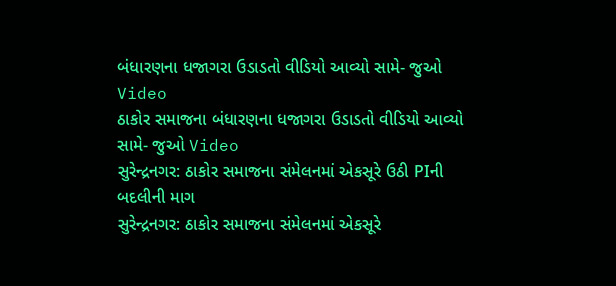બંધારણના ધજાગરા ઉડાડતો વીડિયો આવ્યો સામે- જુઓ Video
ઠાકોર સમાજના બંધારણના ધજાગરા ઉડાડતો વીડિયો આવ્યો સામે- જુઓ Video
સુરેન્દ્રનગર: ઠાકોર સમાજના સંમેલનમાં એકસૂરે ઉઠી PIની બદલીની માગ
સુરેન્દ્રનગર: ઠાકોર સમાજના સંમેલનમાં એકસૂરે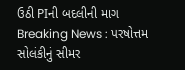ઉઠી PIની બદલીની માગ
Breaking News : પરષોત્તમ સોલંકીનું સીમર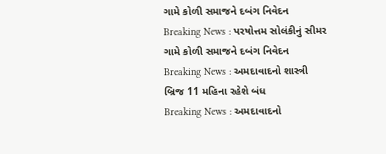ગામે કોળી સમાજને દબંગ નિવેદન
Breaking News : પરષોત્તમ સોલંકીનું સીમર ગામે કોળી સમાજને દબંગ નિવેદન
Breaking News : અમદાવાદનો શાસ્ત્રી બ્રિજ 11 મહિના રહેશે બંધ
Breaking News : અમદાવાદનો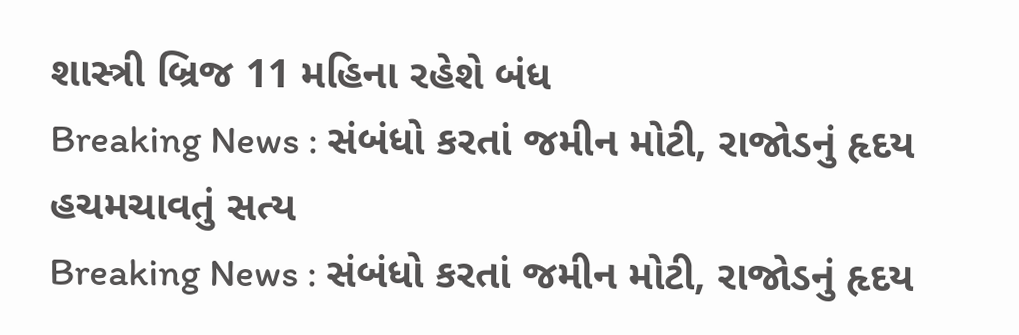શાસ્ત્રી બ્રિજ 11 મહિના રહેશે બંધ
Breaking News : સંબંધો કરતાં જમીન મોટી, રાજોડનું હૃદય હચમચાવતું સત્ય
Breaking News : સંબંધો કરતાં જમીન મોટી, રાજોડનું હૃદય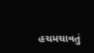હચમચાવતું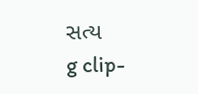સત્ય
g clip-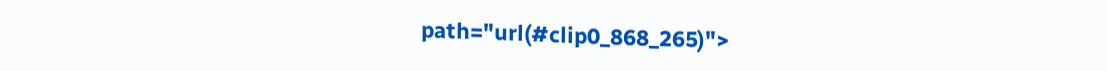path="url(#clip0_868_265)">